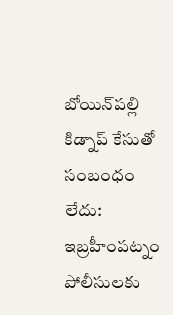బోయిన్‌పల్లి కిడ్నాప్‌ కేసుతో సంబంధం లేదు: ఇబ్రహీంపట్నం పోలీసులకు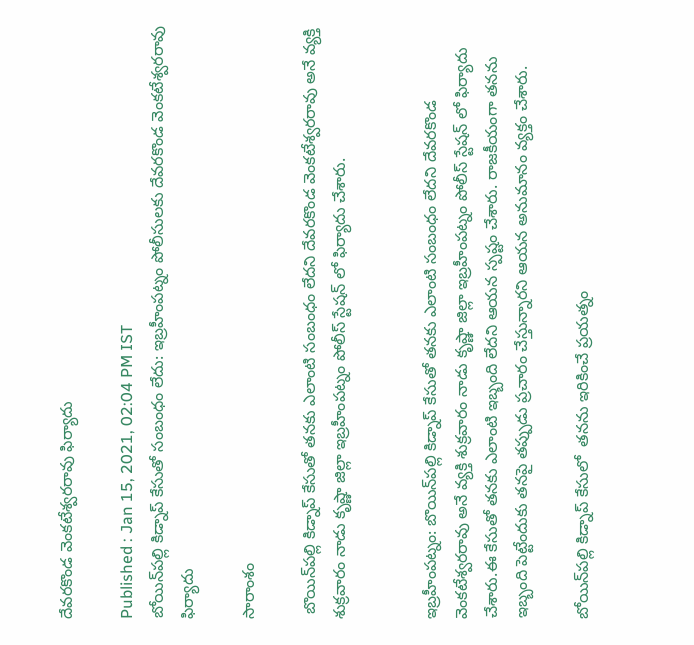దేవరకొండ వెంకటేశ్వరరావు ఫిర్యాదు

Published : Jan 15, 2021, 02:04 PM IST
బోయిన్‌పల్లి కిడ్నాప్‌ కేసుతో సంబంధం లేదు: ఇబ్రహీంపట్నం పోలీసులకు దేవరకొండ వెంకటేశ్వరరావు ఫిర్యాదు

సారాంశం

 బొయిన్‌పల్లి కిడ్నాప్ కేసుతో తనకు ఎలాంటి సంబంధం లేదని దేవరకొండ వెంకటేశ్వరరావు అనే వ్యక్తి శుక్రవారం నాడు కృష్ణా జిల్లా ఇబ్రహీంపట్నం పోలీస్ స్టేషన్ లో ఫిర్యాదు చేశారు.


ఇబ్రహీంపట్నం: బొయిన్‌పల్లి కిడ్నాప్ కేసుతో తనకు ఎలాంటి సంబంధం లేదని దేవరకొండ వెంకటేశ్వరరావు అనే వ్యక్తి శుక్రవారం నాడు కృష్ణా జిల్లా ఇబ్రహీంపట్నం పోలీస్ స్టేషన్ లో ఫిర్యాదు చేశారు.ఈ కేసుతో తనకు ఎలాంటి ఇబ్బంది లేదని ఆయన స్పష్టం చేశారు. రాజకీయంగా తనను ఇబ్బంది పెట్టేందుకు తనపై తప్పుడు ప్రచారం చేస్తున్నారని ఆయన అనుమానం వ్యక్తం చేశారు.

బోయిన్‌పల్లి కిడ్నాప్ కేసులో  తనను ఇరికించే ప్రయత్నం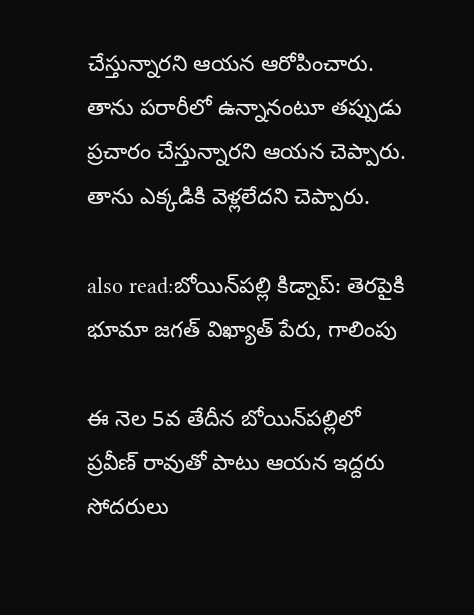చేస్తున్నారని ఆయన ఆరోపించారు. తాను పరారీలో ఉన్నానంటూ తప్పుడు ప్రచారం చేస్తున్నారని ఆయన చెప్పారు. తాను ఎక్కడికి వెళ్లలేదని చెప్పారు.

also read:బోయిన్‌పల్లి కిడ్నాప్: తెరపైకి భూమా జగత్ విఖ్యాత్ పేరు, గాలింపు

ఈ నెల 5వ తేదీన బోయిన్‌పల్లిలో ప్రవీణ్ రావుతో పాటు ఆయన ఇద్దరు సోదరులు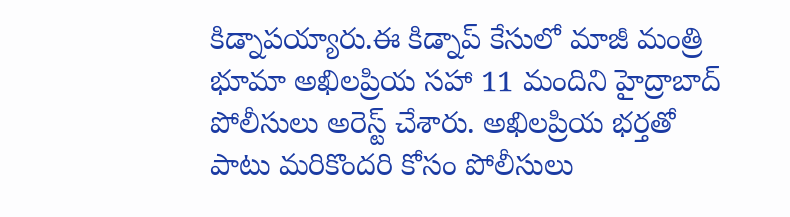కిడ్నాపయ్యారు.ఈ కిడ్నాప్ కేసులో మాజీ మంత్రి  భూమా అఖిలప్రియ సహా 11 మందిని హైద్రాబాద్ పోలీసులు అరెస్ట్ చేశారు. అఖిలప్రియ భర్తతో పాటు మరికొందరి కోసం పోలీసులు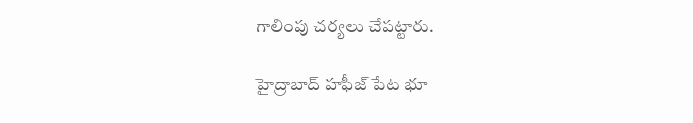గాలింపు చర్యలు చేపట్టారు.

హైద్రాబాద్ హఫీజ్ పేట భూ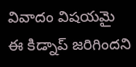వివాదం విషయమై ఈ కిడ్నాప్ జరిగిందని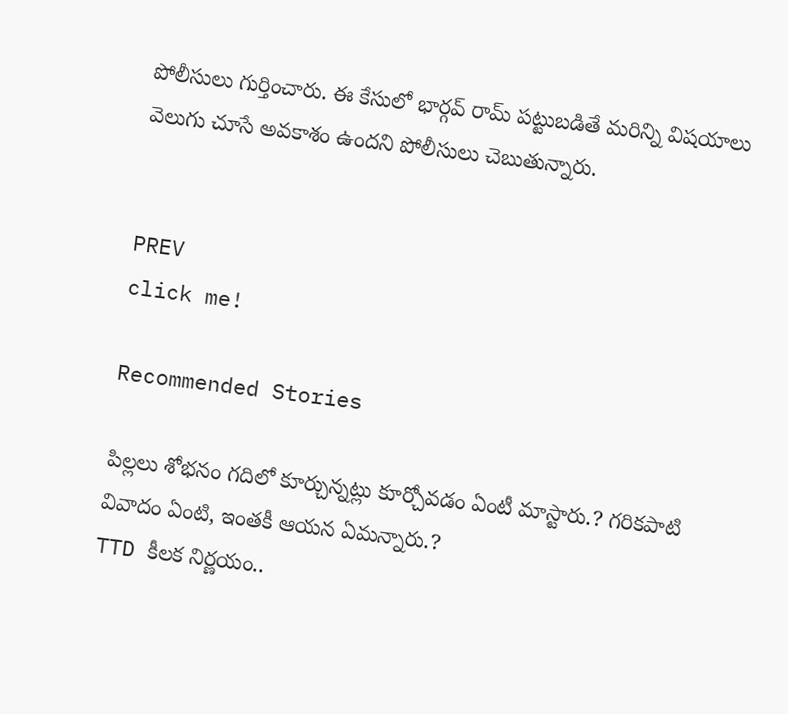పోలీసులు గుర్తించారు. ఈ కేసులో భార్గవ్ రామ్ పట్టుబడితే మరిన్ని విషయాలు వెలుగు చూసే అవకాశం ఉందని పోలీసులు చెబుతున్నారు.


PREV
click me!

Recommended Stories

పిల్ల‌లు శోభ‌నం గ‌దిలో కూర్చున్న‌ట్లు కూర్చోవ‌డం ఏంటీ మాస్టారు.? గ‌రిక‌పాటి వివాదం ఏంటి, ఇంత‌కీ ఆయ‌న ఏమ‌న్నారు.?
TTD కీల‌క నిర్ణ‌యం..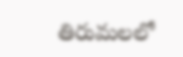తిరుమ‌ల‌లో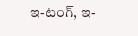ఇ-టంగ్, ఇ-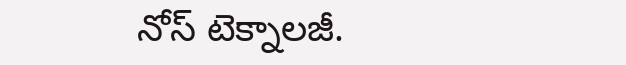నోస్ టెక్నాల‌జీ.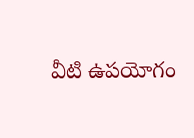వీటి ఉప‌యోగం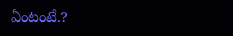ఏంటంటే.?